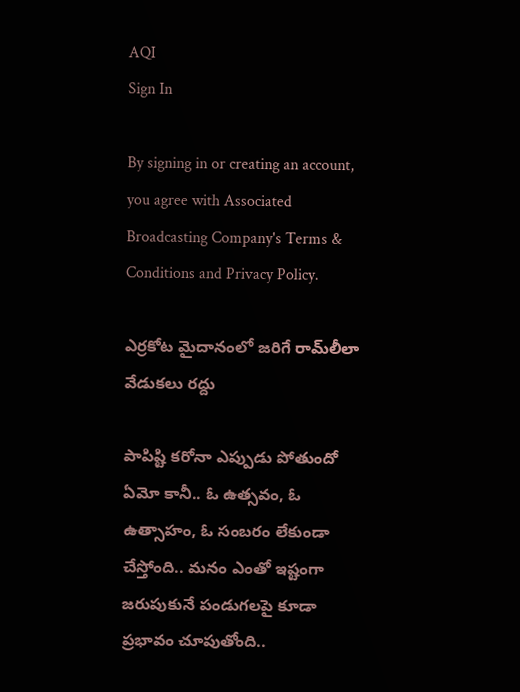AQI
Sign In

By signing in or creating an account, you agree with Associated Broadcasting Company's Terms & Conditions and Privacy Policy.

ఎర్రకోట మైదానంలో జరిగే రామ్‌లీలా వేడుకలు రద్దు

పాపిష్టి కరోనా ఎప్పుడు పోతుందో ఏమో కానీ.. ఓ ఉత్సవం, ఓ ఉత్సాహం, ఓ సంబరం లేకుండా చేస్తోంది.. మనం ఎంతో ఇష్టంగా జరుపుకునే పండుగలపై కూడా ప్రభావం చూపుతోంది..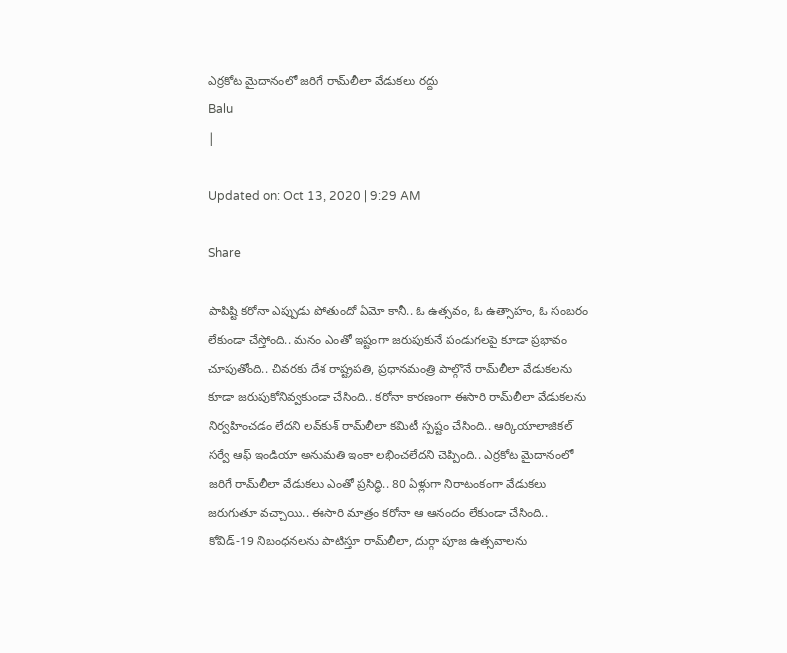ఎర్రకోట మైదానంలో జరిగే రామ్‌లీలా వేడుకలు రద్దు
Balu
|

Updated on: Oct 13, 2020 | 9:29 AM

Share

పాపిష్టి కరోనా ఎప్పుడు పోతుందో ఏమో కానీ.. ఓ ఉత్సవం, ఓ ఉత్సాహం, ఓ సంబరం లేకుండా చేస్తోంది.. మనం ఎంతో ఇష్టంగా జరుపుకునే పండుగలపై కూడా ప్రభావం చూపుతోంది.. చివరకు దేశ రాష్ట్రపతి, ప్రధానమంత్రి పాల్గొనే రామ్‌లీలా వేడుకలను కూడా జరుపుకోనివ్వకుండా చేసింది.. కరోనా కారణంగా ఈసారి రామ్‌లీలా వేడుకలను నిర్వహించడం లేదని లవ్‌కుశ్‌ రామ్‌లీలా కమిటీ స్పష్టం చేసింది.. ఆర్కియాలాజికల్‌ సర్వే ఆఫ్‌ ఇండియా అనుమతి ఇంకా లభించలేదని చెప్పింది.. ఎర్రకోట మైదానంలో జరిగే రామ్‌లీలా వేడుకలు ఎంతో ప్రసిద్ధి.. 80 ఏళ్లుగా నిరాటంకంగా వేడుకలు జరుగుతూ వచ్చాయి.. ఈసారి మాత్రం కరోనా ఆ ఆనందం లేకుండా చేసింది.. కోవిడ్‌-19 నిబంధనలను పాటిస్తూ రామ్‌లీలా, దుర్గా పూజ ఉత్సవాలను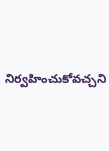నిర్వహించుకోవచ్చని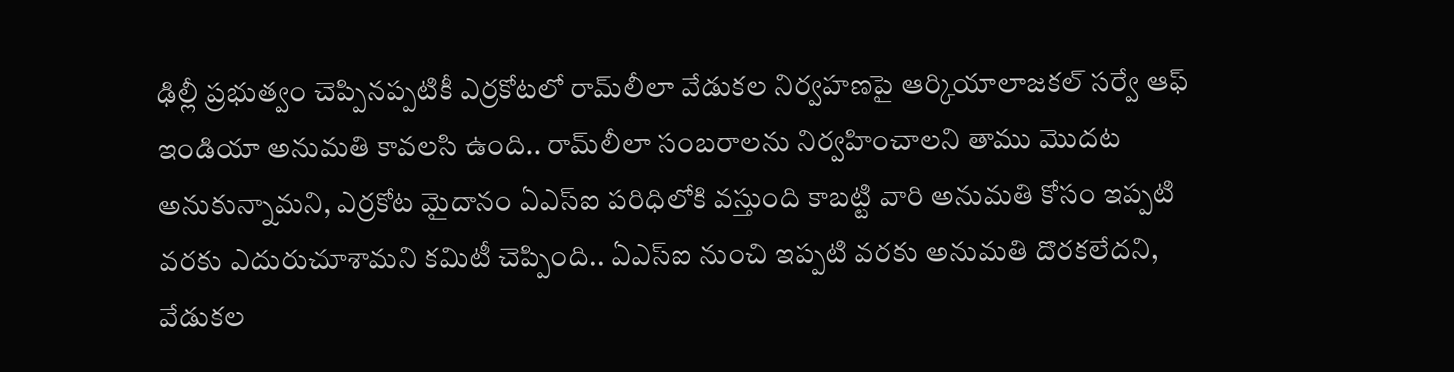ఢిల్లీ ప్రభుత్వం చెప్పినప్పటికీ ఎర్రకోటలో రామ్‌లీలా వేడుకల నిర్వహణపై ఆర్కియాలాజకల్‌ సర్వే ఆఫ్‌ ఇండియా అనుమతి కావలసి ఉంది.. రామ్‌లీలా సంబరాలను నిర్వహించాలని తాము మొదట అనుకున్నామని, ఎర్రకోట మైదానం ఏఎస్‌ఐ పరిధిలోకి వస్తుంది కాబట్టి వారి అనుమతి కోసం ఇప్పటి వరకు ఎదురుచూశామని కమిటీ చెప్పింది.. ఏఎస్‌ఐ నుంచి ఇప్పటి వరకు అనుమతి దొరకలేదని, వేడుకల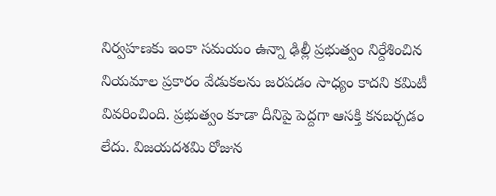నిర్వహణకు ఇంకా సమయం ఉన్నా ఢిల్లీ ప్రభుత్వం నిర్దేశించిన నియమాల ప్రకారం వేడుకలను జరపడం సాధ్యం కాదని కమిటీ వివరించింది. ప్రభుత్వం కూడా దీనిపై పెద్దగా ఆసక్తి కనబర్చడం లేదు. విజయదశమి రోజున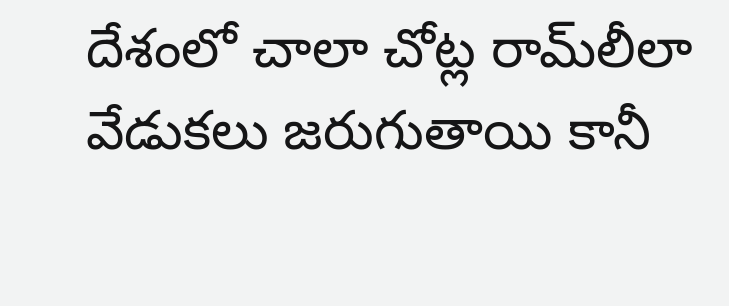దేశంలో చాలా చోట్ల రామ్‌లీలా వేడుకలు జరుగుతాయి కానీ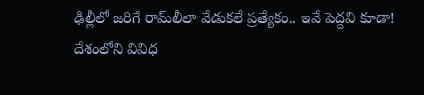ఢిల్లీలో జరిగే రామ్‌లీలా వేడుకలే ప్రత్యేకం.. ఇవే పెద్దవి కూడా! దేశంలోని వివిధ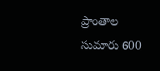ప్రాంతాల సుమారు 600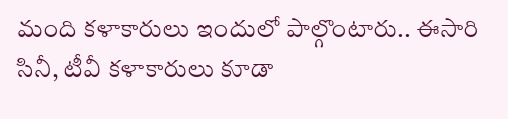మంది కళాకారులు ఇందులో పాల్గొంటారు.. ఈసారి సినీ, టీవీ కళాకారులు కూడా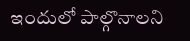ఇందులో పాల్గొనాలని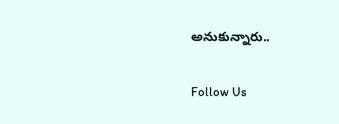అనుకున్నారు..

Follow Us